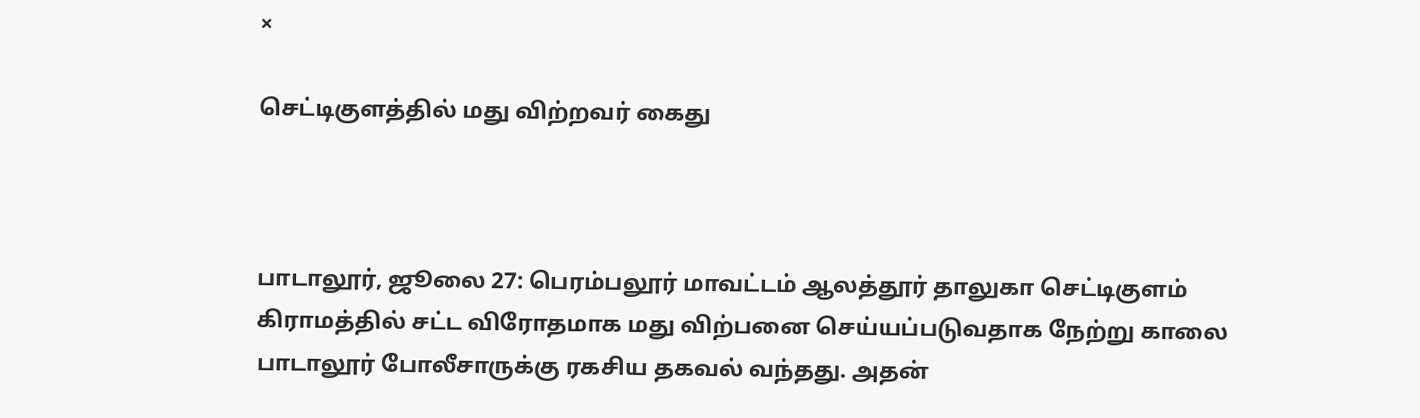×

செட்டிகுளத்தில் மது விற்றவர் கைது



பாடாலூர், ஜூலை 27: பெரம்பலூர் மாவட்டம் ஆலத்தூர் தாலுகா செட்டிகுளம் கிராமத்தில் சட்ட விரோதமாக மது விற்பனை செய்யப்படுவதாக நேற்று காலை பாடாலூர் போலீசாருக்கு ரகசிய தகவல் வந்தது. அதன்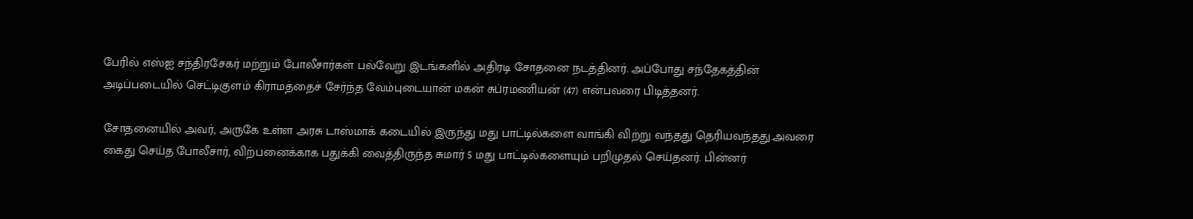பேரில் எஸ்ஐ சந்திரசேகர் மற்றும் போலீசார்கள் பல்வேறு இடங்களில் அதிரடி சோதனை நடத்தினர். அப்போது சந்தேகத்தின் அடிப்படையில் செட்டிகுளம் கிராமத்தைச் சேர்ந்த வேம்புடையான் மகன் சுப்ரமணியன் (47) என்பவரை பிடித்தனர்.

சோதனையில் அவர், அருகே உள்ள அரசு டாஸ்மாக் கடையில் இருந்து மது பாட்டில்களை வாங்கி விற்று வந்தது தெரியவந்தது.அவரை கைது செய்த போலீசார், விற்பனைக்காக பதுக்கி வைத்திருந்த சுமார் 5 மது பாட்டில்களையும் பறிமுதல் செய்தனர். பின்னர்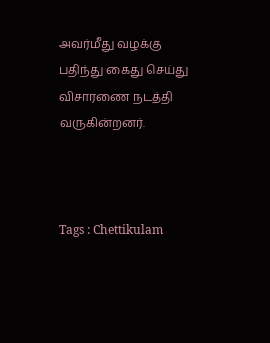அவர்மீது வழக்கு பதிந்து கைது செய்து விசாரணை நடத்தி வருகின்றனர்.



Tags : Chettikulam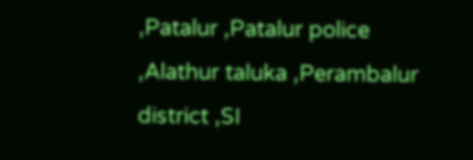,Patalur ,Patalur police ,Alathur taluka ,Perambalur district ,SI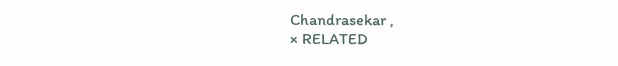Chandrasekar ,
× RELATED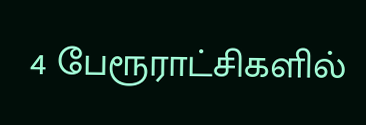4 பேரூராட்சிகளில்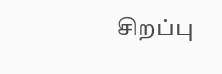சிறப்பு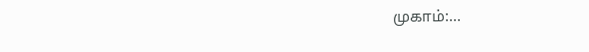முகாம்:...